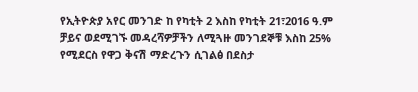የኢትዮጵያ አየር መንገድ ከ የካቲት 2 እስከ የካቲት 21፣2016 ዓ.ም ቻይና ወደሚገኙ መዳረሻዎቻችን ለሚጓዙ መንገደኞቹ እስከ 25% የሚደርስ የዋጋ ቅናሽ ማድረጉን ሲገልፅ በደስታ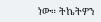ነው። ትኬትዎን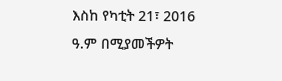እስከ የካቲት 21፣ 2016 ዓ.ም በሚያመችዎት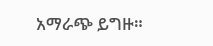አማራጭ ይግዙ።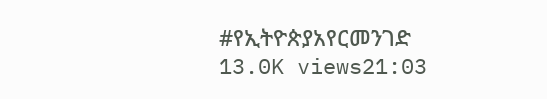#የኢትዮጵያአየርመንገድ 13.0K views21:03